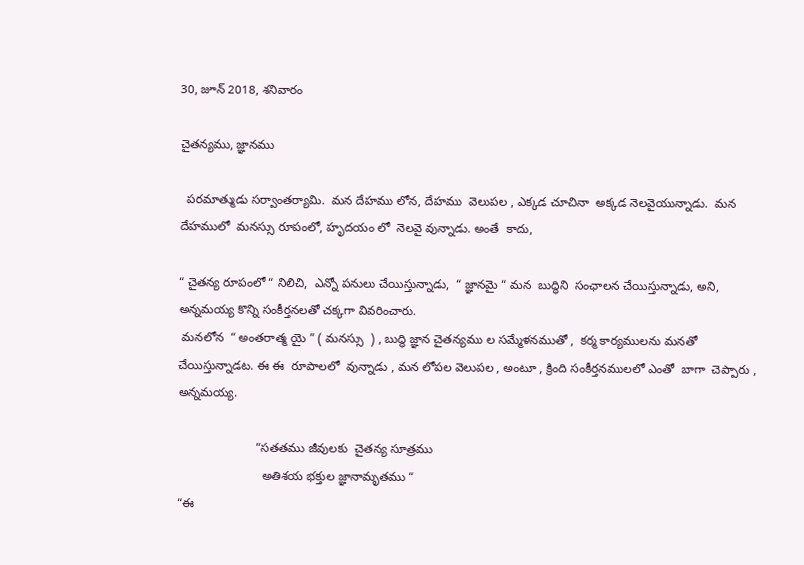30, జూన్ 2018, శనివారం

చైతన్యము, జ్ఞానము

  పరమాత్ముడు సర్వాంతర్యామి.  మన దేహము లోన, దేహము  వెలుపల , ఎక్కడ చూచినా  అక్కడ నెలవైయున్నాడు.  మన దేహములో  మనస్సు రూపంలో, హృదయం లో  నెలవై వున్నాడు. అంతే  కాదు,

“ చైతన్య రూపంలో “ నిలిచి,  ఎన్నో పనులు చేయిస్తున్నాడు,  “ జ్ఞానమై “ మన  బుద్ధిని  సంఛాలన చేయిస్తున్నాడు, అని,   అన్నమయ్య కొన్ని సంకీర్తనలతో చక్కగా వివరించారు.
 మనలోన  “ అంతరాత్మ యై ” ( మనస్సు  ) , బుద్ధి జ్ఞాన చైతన్యము ల సమ్మేళనముతో ,  కర్మ కార్యములను మనతో  చేయిస్తున్నాడట. ఈ ఈ  రూపాలలో  వున్నాడు , మన లోపల వెలుపల , అంటూ , క్రింది సంకీర్తనములలో ఎంతో  బాగా  చెప్పారు , అన్నమయ్య.

                       “సతతము జీవులకు  చైతన్య సూత్రము
                         అతిశయ భక్తుల జ్ఞానామృతము “
“ఈ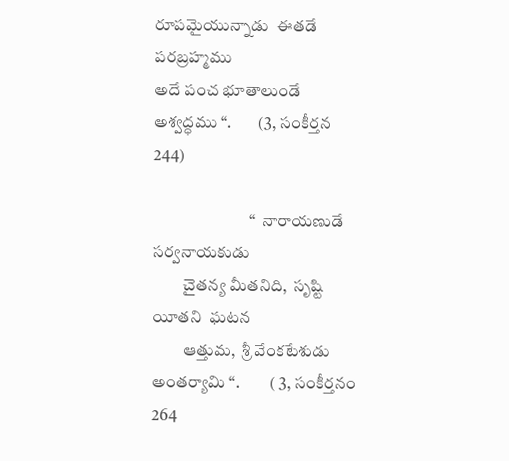రూపమైయున్నాడు  ఈతడే పరబ్రహ్మము
అదే పంచ భూతాలుండే  అశ్వద్ధము “.        (3, సంకీర్తన 244)

                             “  నారాయణుడే  సర్వనాయకుడు
         చైతన్య మీతనిది,  సృష్టి యీతని  ఘటన
         ఆత్తుమ,  శ్రీ వేంకటేశుడు  అంతర్యామి “.         ( 3, సంకీర్తనం 264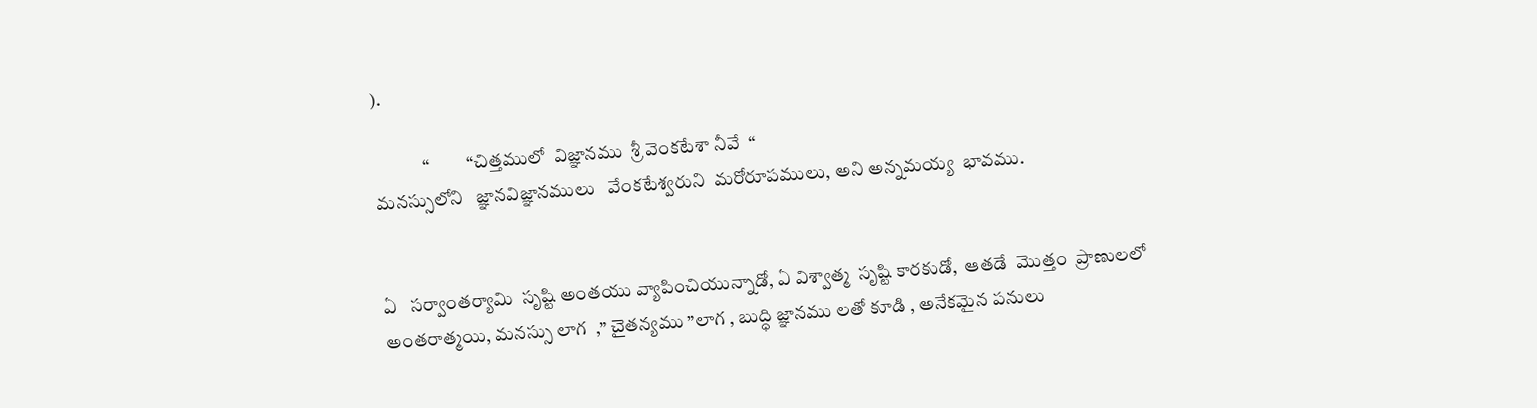).

             “          “చిత్తములో  విజ్ఞానము  శ్రీ వెంకటేశా నీవే  “
మనస్సులోని   జ్ఞానవిజ్ఞానములు   వేంకటేశ్వరుని  మరోరూపములు, అని అన్నమయ్య  భావము.


ఏ   సర్వాంతర్యామి  సృష్టి అంతయు వ్యాపించియున్నాడో, ఏ విశ్వాత్మ  సృష్టి కారకుడో,  ఆతడే  మొత్తం  ప్రాణులలో అంతరాత్మయి, మనస్సు లాగ  ,” చైతన్యము ”లాగ , బుద్ధి జ్ఞానము లతో కూడి , అనేకమైన పనులు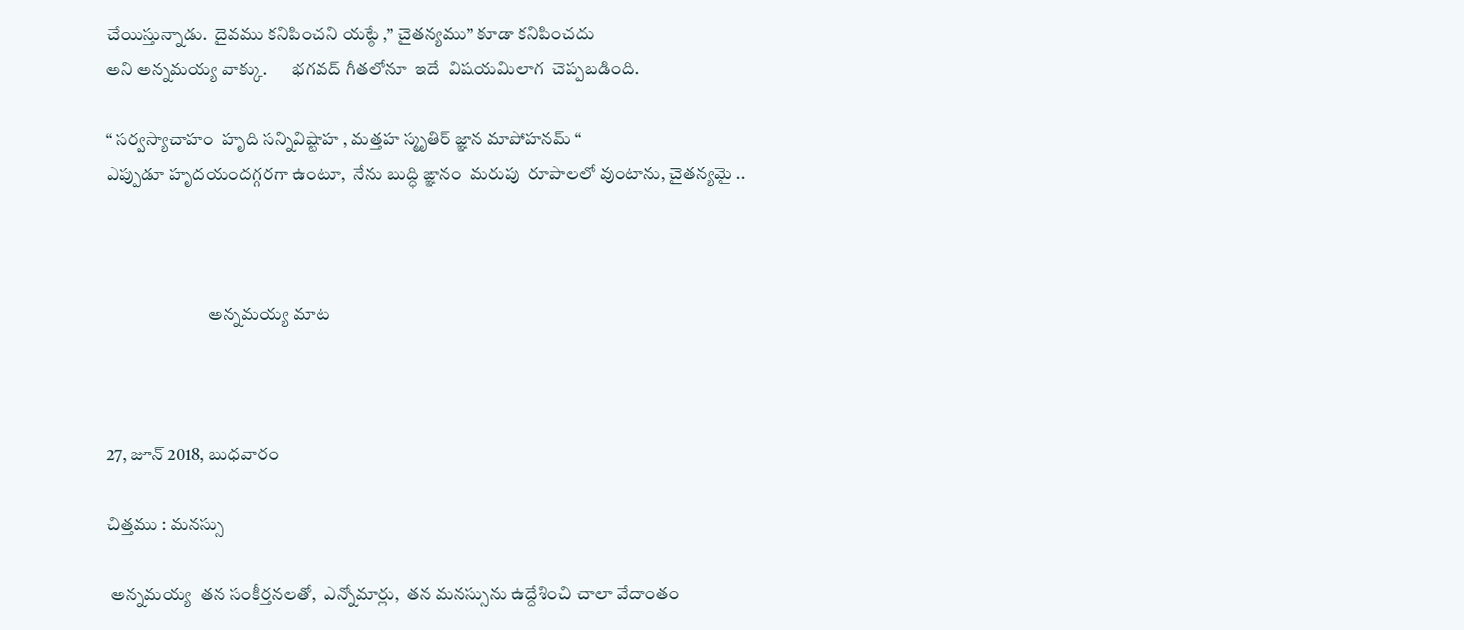చేయిస్తున్నాడు.  దైవము కనిపించని యట్ఠే ,” చైతన్యము” కూడా కనిపించదు
అని అన్నమయ్య వాక్కు.       భగవద్ గీతలోనూ  ఇదే  విషయమిలాగ  చెప్పబడింది.

“ సర్వస్యాచాహం  హృది సన్నివిష్టాహ , మత్తహ స్మృతిర్ జ్ఞాన మాపోహనమ్ “
ఎప్పుడూ హృదయందగ్గరగా ఉంటూ,  నేను బుద్ధి ఙ్ఞానం  మరుపు  రూపాలలో వుంటాను, చైతన్యమై ..



                             అన్నమయ్య మాట



27, జూన్ 2018, బుధవారం

చిత్తము : మనస్సు

 అన్నమయ్య  తన సంకీర్తనలతో,  ఎన్నోమార్లు,  తన మనస్సును ఉద్దేశించి చాలా వేదాంతం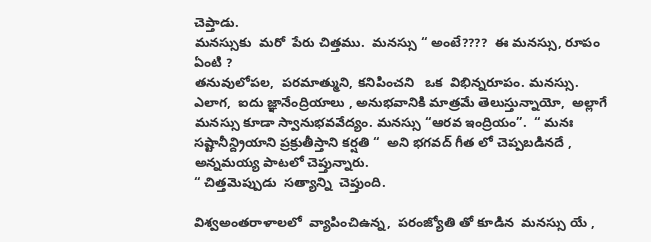చెప్తాడు.
మనస్సుకు  మరో  పేరు చిత్తము.  మనస్సు “ అంటే????  ఈ మనస్సు, రూపం ఏంటి ?
తనువులోపల,  పరమాత్ముని, కనిపించని   ఒక  విభిన్నరూపం. మనస్సు.
ఎలాగ,  ఐదు జ్ఞానేంద్రియాలు , అనుభవానికి మాత్రమే తెలుస్తున్నాయో,  అల్లాగే మనస్సు కూడా స్వానుభవవేద్యం. మనస్సు “ఆరవ ఇంద్రియం”.  “ మనః సష్టానీన్ద్రియాని ప్రక్రుతీస్తాని కర్షతి “  అని భగవద్ గీత లో చెప్పబడినదే , అన్నమయ్య పాటలో చెప్తున్నారు.
“ చిత్తమెప్పుడు  సత్యాన్ని  చెప్తుంది.

విశ్వఅంతరాళాలలో  వ్యాపించిఉన్న,  పరంజ్యోతి తో కూడిన  మనస్సు యే ,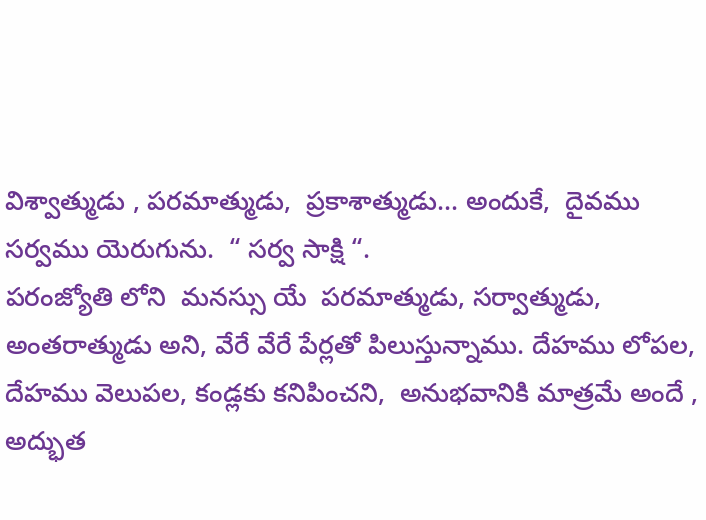విశ్వాత్ముడు , పరమాత్ముడు,  ప్రకాశాత్ముడు... అందుకే,  దైవము  సర్వము యెరుగును.  “ సర్వ సాక్షి “.
పరంజ్యోతి లోని  మనస్సు యే  పరమాత్ముడు, సర్వాత్ముడు, అంతరాత్ముడు అని, వేరే వేరే పేర్లతో పిలుస్తున్నాము. దేహము లోపల,  దేహము వెలుపల, కండ్లకు కనిపించని,  అనుభవానికి మాత్రమే అందే , అద్భుత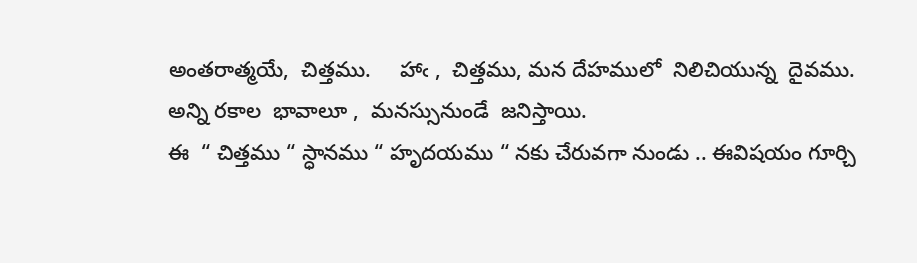అంతరాత్మయే,  చిత్తము.     హాఁ ,  చిత్తము, మన దేహములో  నిలిచియున్న  దైవము.
అన్ని రకాల  భావాలూ ,  మనస్సునుండే  జనిస్తాయి.
ఈ  “ చిత్తము “ స్ధానము “ హృదయము “ నకు చేరువగా నుండు .. ఈవిషయం గూర్చి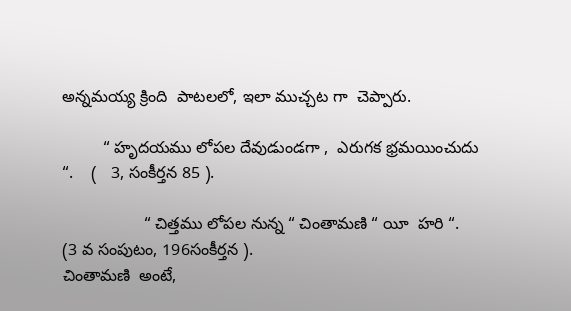అన్నమయ్య క్రింది  పాటలలో, ఇలా ముచ్చట గా  చెప్పారు.

         “ హృదయము లోపల దేవుడుండగా ,  ఎరుగక భ్రమయించుదు  “.    (   3, సంకీర్తన 85 ).

                  “ చిత్తము లోపల నున్న “ చింతామణి “ యీ  హరి “.      (3 వ సంపుటం, 196సంకీర్తన ).
చింతామణి  అంటే,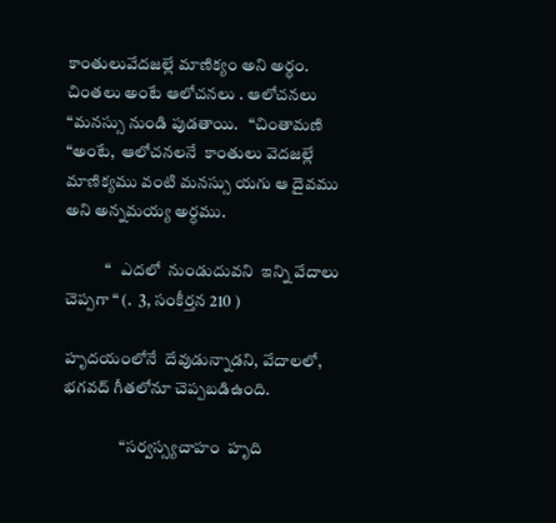కాంతులువేదజల్లే మాణిక్యం అని అర్ధం. చింతలు అంటే ఆలోచనలు . ఆలోచనలు “మనస్సు నుండి పుడతాయి.   “చింతామణి “అంటే,  ఆలోచనలనే  కాంతులు వెదజల్లే మాణిక్యము వంటి మనస్సు యగు ఆ దైవము అని అన్నమయ్య అర్ధము.

            “   ఎదలో  నుండుదువని  ఇన్ని వేదాలు  చెప్పగా “ (.  3, సంకీర్తన 210 )

హృదయంలోనే  దేవుడున్నాడని, వేదాలలో, భగవద్ గీతలోనూ చెప్పబడిఉంది.

                 “సర్వస్స్యచాహం  హృది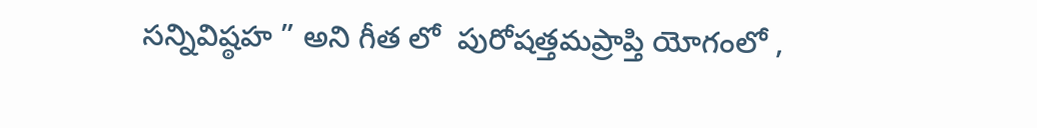సన్నివిష్ఠహ ” అని గీత లో  పురోషత్తమప్రాప్తి యోగంలో ,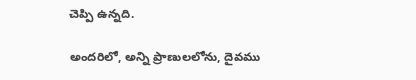చెప్పి ఉన్నది.

అందరిలో, అన్ని ప్రాణులలోను, దైవము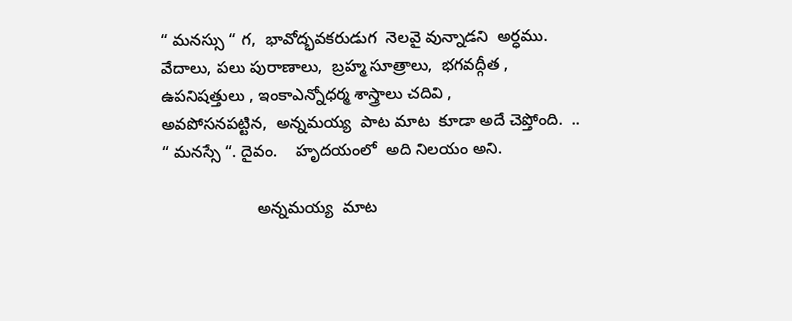“ మనస్సు “ గ,  భావోద్భవకరుడుగ  నెలవై వున్నాడని  అర్ధము.
వేదాలు, పలు పురాణాలు,  బ్రహ్మ సూత్రాలు,  భగవద్గీత , ఉపనిషత్తులు , ఇంకాఎన్నోధర్మ శాస్త్రాలు చదివి ,
అవపోసనపట్టిన,  అన్నమయ్య  పాట మాట  కూడా అదే చెప్తోంది.  ..
“ మనస్సే “. దైవం.    హృదయంలో  అది నిలయం అని.

                     అన్నమయ్య  మాట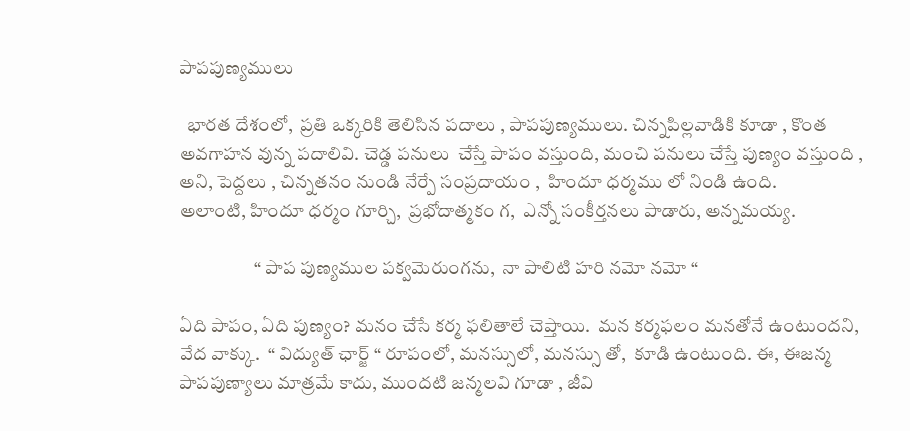పాపపుణ్యములు

  భారత దేశంలో,  ప్రతి ఒక్కరికి తెలిసిన పదాలు , పాపపుణ్యములు. చిన్నపిల్లవాడికి కూడా , కొంత అవగాహన వున్న పదాలివి. చెడ్డ పనులు  చేస్తే పాపం వస్తుంది, మంచి పనులు చేస్తే పుణ్యం వస్తుంది ,
అని, పెద్దలు , చిన్నతనం నుండి నేర్పే సంప్రదాయం ,  హిందూ ధర్మము లో నిండి ఉంది.
అలాంటి, హిందూ ధర్మం గూర్చి,  ప్రభోదాత్మకం గ,  ఎన్నో సంకీర్తనలు పాడారు, అన్నమయ్య.

                    “ పాప పుణ్యముల పక్వమెరుంగను,  నా పాలిటి హరి నమో నమో “

ఏది పాపం, ఏది పుణ్యం? మనం చేసే కర్మ ఫలితాలే చెప్తాయి.  మన కర్మఫలం మనతోనే ఉంటుందని,  వేద వాక్కు.  “ విద్యుత్ ఛార్జ్ “ రూపంలో, మనస్సులో, మనస్సు తో,  కూడి ఉంటుంది. ఈ, ఈజన్మ   పాపపుణ్యాలు మాత్రమే కాదు, ముందటి జన్మలవి గూడా , జీవి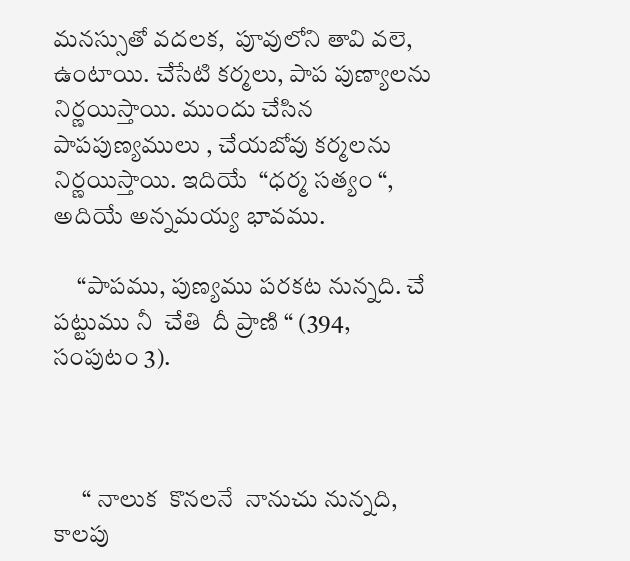మనస్సుతో వదలక,  పూవులోని తావి వలె,
ఉంటాయి. చేసేటి కర్మలు, పాప పుణ్యాలను నిర్ణయిస్తాయి. ముందు చేసిన  పాపపుణ్యములు , చేయబోవు కర్మలను నిర్ణయిస్తాయి. ఇదియే  “ధర్మ సత్యం “,  అదియే అన్నమయ్య భావము.

     “పాపము, పుణ్యము పరకట నున్నది. చే పట్టుము నీ  చేతి  దీ ప్రాణి “ (394, సంపుటం 3).



      “ నాలుక  కొనలనే  నానుచు నున్నది, కాలపు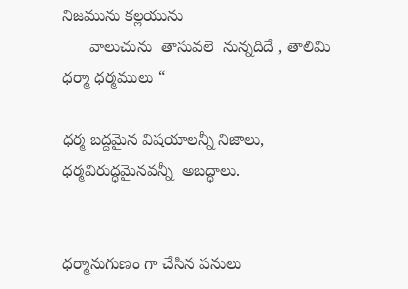నిజమును కల్లయును
      వాలుచును  తాసువలె  నున్నదిదే , తాలిమి ధర్మా ధర్మములు “

ధర్మ బద్దమైన విషయాలన్నీ నిజాలు,  ధర్మవిరుద్ధమైనవన్నీ  అబద్ధాలు.


ధర్మానుగుణం గా చేసిన పనులు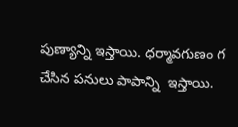పుణ్యాన్ని ఇస్తాయి. ధర్మావగుణం గ చేసిన పనులు పాపాన్ని  ఇస్తాయి.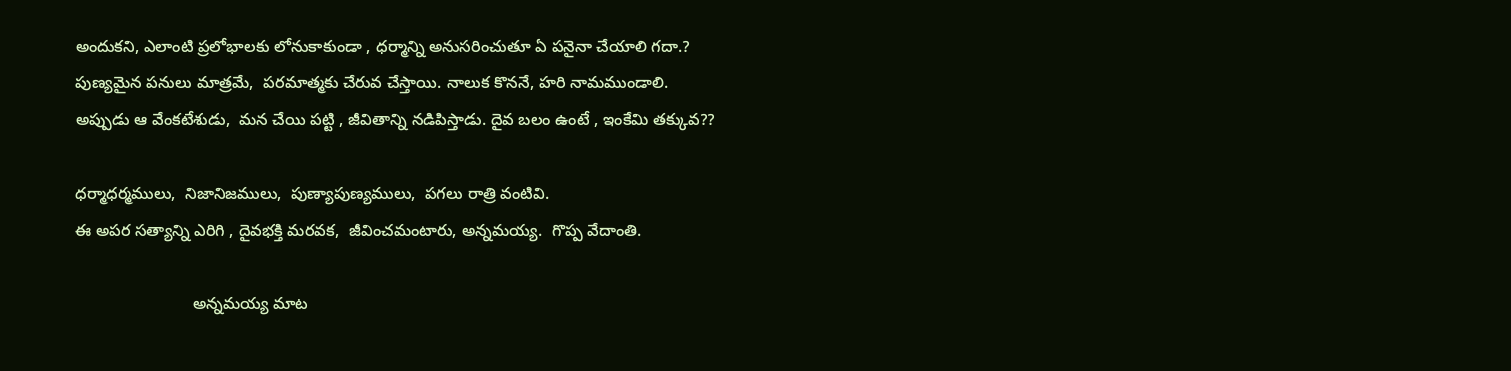అందుకని, ఎలాంటి ప్రలోభాలకు లోనుకాకుండా , ధర్మాన్ని అనుసరించుతూ ఏ పనైనా చేయాలి గదా.?
పుణ్యమైన పనులు మాత్రమే,  పరమాత్మకు చేరువ చేస్తాయి. నాలుక కొననే, హరి నామముండాలి.
అప్పుడు ఆ వేంకటేశుడు,  మన చేయి పట్టి , జీవితాన్ని నడిపిస్తాడు. దైవ బలం ఉంటే , ఇంకేమి తక్కువ??

ధర్మాధర్మములు,  నిజానిజములు,  పుణ్యాపుణ్యములు,  పగలు రాత్రి వంటివి.
ఈ అపర సత్యాన్ని ఎరిగి , దైవభక్తి మరవక,  జీవించమంటారు, అన్నమయ్య.  గొప్ప వేదాంతి.

                          అన్నమయ్య మాట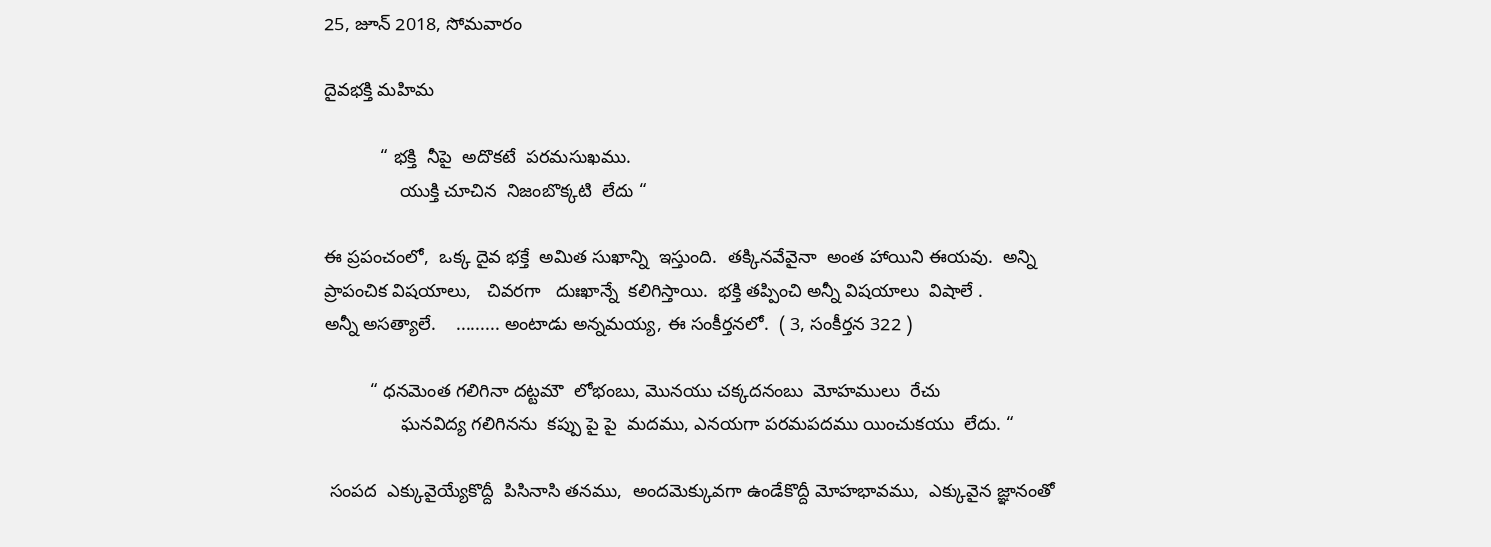25, జూన్ 2018, సోమవారం

దైవభక్తి మహిమ

           “ భక్తి  నీపై  అదొకటే  పరమసుఖము.
               యుక్తి చూచిన  నిజంబొక్కటి  లేదు “

ఈ ప్రపంచంలో,  ఒక్క దైవ భక్తే  అమిత సుఖాన్ని  ఇస్తుంది.  తక్కినవేవైనా  అంత హాయిని ఈయవు.  అన్ని
ప్రాపంచిక విషయాలు,   చివరగా   దుఃఖాన్నే  కలిగిస్తాయి.  భక్తి తప్పించి అన్నీ విషయాలు  విషాలే .
అన్నీ అసత్యాలే.    ......... అంటాడు అన్నమయ్య, ఈ సంకీర్తనలో.  ( 3, సంకీర్తన 322 )

         “ ధనమెంత గలిగినా దట్టమౌ  లోభంబు, మొనయు చక్కదనంబు  మోహములు  రేచు
               ఘనవిద్య గలిగినను  కప్పు పై పై  మదము, ఎనయగా పరమపదము యించుకయు  లేదు. “

 సంపద  ఎక్కువైయ్యేకొద్దీ  పిసినాసి తనము,  అందమెక్కువగా ఉండేకొద్దీ మోహభావము,  ఎక్కువైన జ్ఞానంతో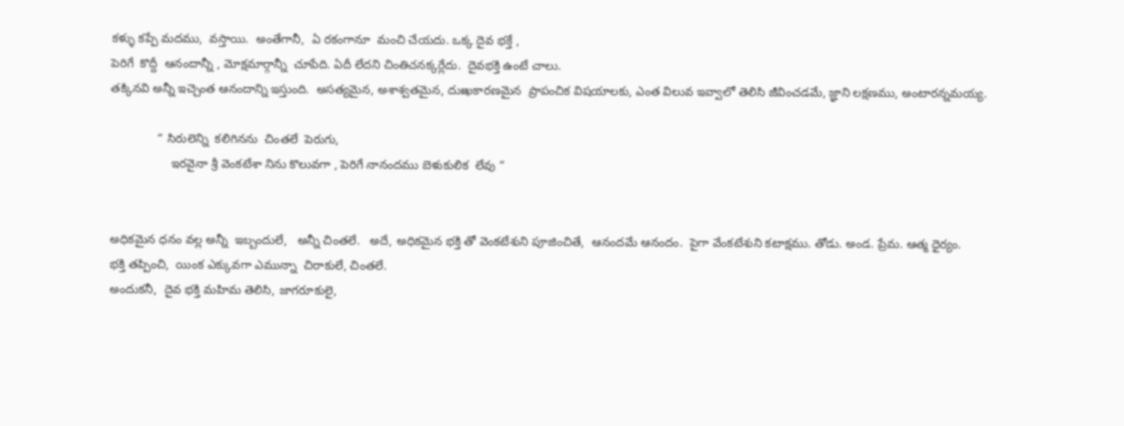కళ్ళు కప్పే మదము,  వస్తాయి.  అంతేగానీ,  ఏ రకంగానూ  మంచి చేయదు. ఒక్క దైవ భక్తే ,
పెరిగే  కొద్దీ  ఆనందాన్నీ , మోక్షమార్గాన్నీ  చూపేది. ఏదీ లేదని చింతిచనక్కర్లేదు.  దైవభక్తి ఉంటే చాలు.
తక్కినవి అన్నీ ఇచ్చెంత ఆనందాన్ని ఇస్తుంది.  అసత్యమైన, అశాశ్వతమైన, దుఃఖకారణమైన  ప్రాపంచిక విషయాలకు, ఎంత విలువ ఇవ్వాలో తెలిసి జీవించడమే, జ్ఞాని లక్షణము, అంటారన్నమయ్య.

              “ సిరులెన్ని  కలిగినను  చింతలే  పెరుగు,
                  ఇరవైనా శ్రీ వెంకటేశా నిను కొలువగా , పెరిగే నానందము బెళుకులిక  లేవు “


అధికమైన ధనం వల్ల అన్నీ  ఇబ్బందులే,   అన్నీ చింతలే.   అదే, అధికమైన భక్తి తో వెంకటేశుని పూజించితే,  ఆనందమే ఆనందం.  పైగా వేంకటేశుని కటాక్షము. తోడు. అండ. ప్రేమ. ఆత్మ ధైర్యం.
భక్తి తప్పించి,  యింక ఎక్కువగా ఎమున్నా  చిరాకులే, చింతలే.
అందుకనీ,  దైవ భక్తి మహిమ తెలిసి, జాగరూకులై,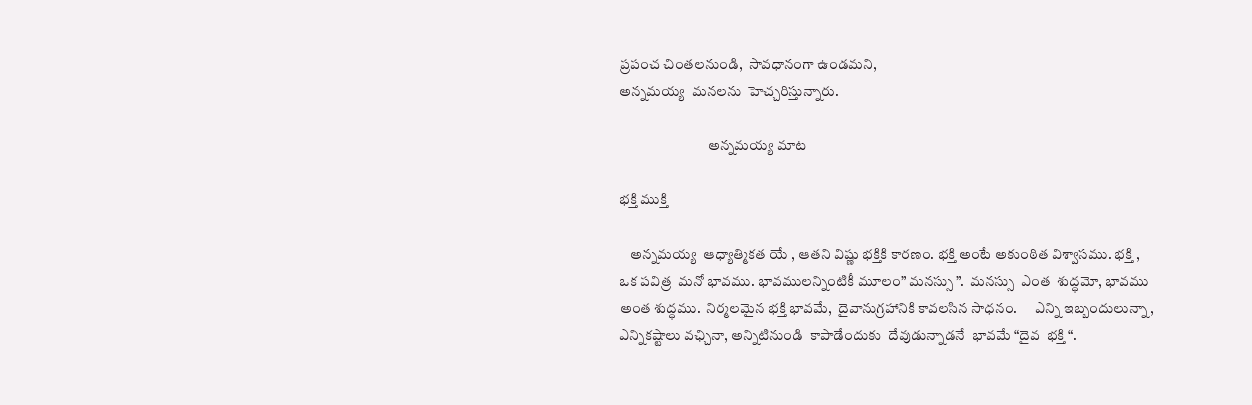ప్రపంచ చింతలనుండి,  సావధానంగా ఉండమని,
అన్నమయ్య  మనలను  హెచ్చరిస్తున్నారు.

                               అన్నమయ్య మాట

భక్తి ముక్తి

    అన్నమయ్య  ఆధ్యాత్మికత యే , ఆతని విష్ణు భక్తికి కారణం. భక్తి అంటే అకుంఠిత విశ్వాసము. భక్తి , ఒక పవిత్ర  మనో భావము. భావములన్నింటికీ మూలం” మనస్సు ”.  మనస్సు  ఎంత  శుద్ధమో, భావము అంత శుద్ధము.  నిర్మలమైన భక్తి భావమే,  దైవానుగ్రహానికి కావలసిన సాధనం.      ఎన్ని ఇబ్బందులున్నా,  ఎన్నికష్టాలు వఛ్చినా, అన్నిటినుండి  కాపాడేందుకు  దేవుడున్నాడనే  భావమే “దైవ  భక్తి “.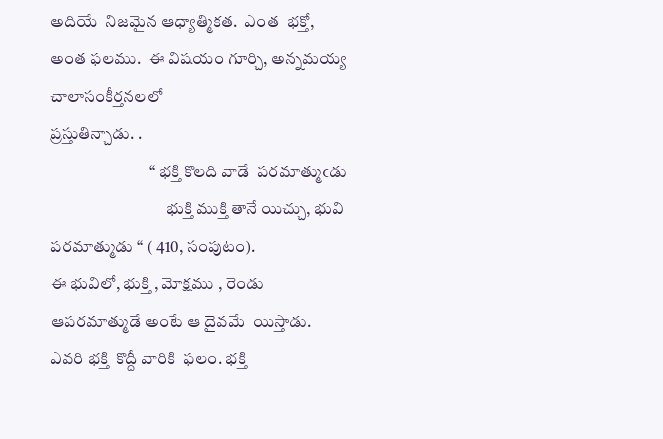అదియే  నిజమైన ఆధ్యాత్మికత.  ఎంత  భక్తో, అంత ఫలము.  ఈ విషయం గూర్చి, అన్నమయ్య చాలాసంకీర్తనలలో
ప్రస్తుతిన్చాడు. .
                              “ భక్తి కొలది వాడే  పరమాత్ముఁడు
                                   భుక్తి ముక్తి తానే యిచ్చు, భువి పరమాత్ముడు “ ( 410, సంపుటం).
ఈ భువిలో, భుక్తి , మోక్షము , రెండు ఆపరమాత్ముడే అంటే ఆ దైవమే  యిస్తాడు.
ఎవరి భక్తి  కొద్దీ వారికి  ఫలం. భక్తి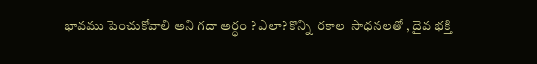భావము పెంచుకోవాలి అని గదా అర్ధం ? ఎలా? కొన్ని  రకాల  సాధనలతో , దైవ భక్తి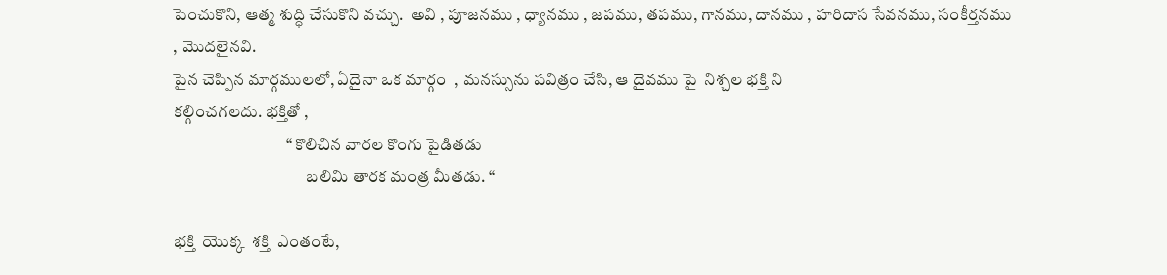పెంచుకొని, ఆత్మ శుద్ధి చేసుకొని వచ్చు.  అవి , పూజనము , ధ్యానము , జపము, తపము, గానము, దానము , హరిదాస సేవనము, సంకీర్తనము  , మొదలైనవి.
పైన చెప్పిన మార్గములలో, ఏదైనా ఒక మార్గం  , మనస్సును పవిత్రం చేసి, ఆ దైవము పై  నిశ్చల భక్తి ని
కల్గించగలదు. భక్తితో ,
                                  “ కొలిచిన వారల కొంగు పైడితడు
                                        బలిమి తారక మంత్ర మీతడు. “

భక్తి  యొక్క  శక్తి  ఎంతంటే,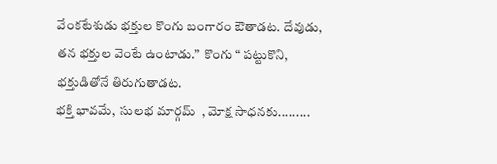వేంకటేశుడు భక్తుల కొంగు బంగారం ఔతాడట. దేవుడు, తన భక్తుల వెంటే ఉంటాడు.”  కొంగు “ పట్టుకొని, భక్తుడితోనే తిరుగుతాడట.
భక్తి భావమే,  సులభ మార్గమ్  , మోక్ష సాధనకు.........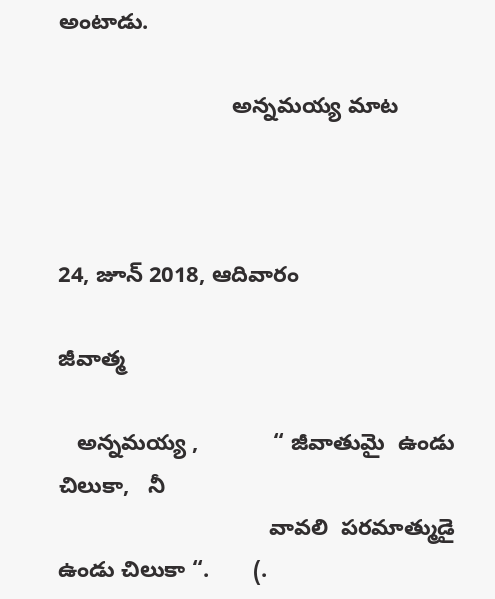అంటాడు.

                            అన్నమయ్య మాట



24, జూన్ 2018, ఆదివారం

జీవాత్మ

   అన్నమయ్య ,            “ జీవాతుమై  ఉండు చిలుకా,   నీ
                                  వావలి  పరమాత్ముడై ఉండు చిలుకా “.       (.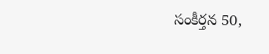సంకీర్తన 50,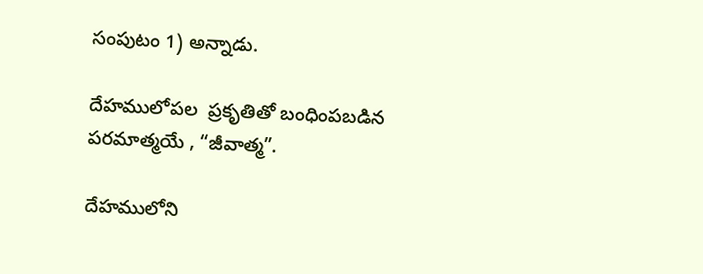సంపుటం 1) అన్నాడు.

దేహములోపల  ప్రకృతితో బంధింపబడిన పరమాత్మయే , “జీవాత్మ”.

దేహములోని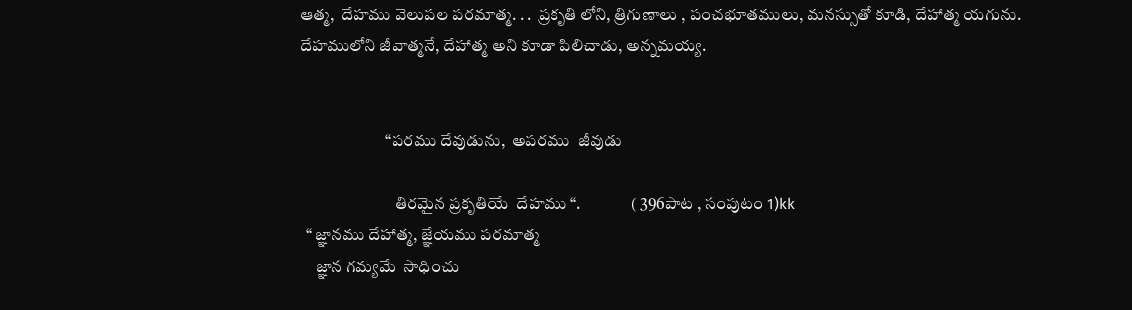ఆత్మ,  దేహము వెలుపల పరమాత్మ. . .  ప్రకృతి లోని, త్రిగుణాలు , పంచభూతములు, మనస్సుతో కూడి, దేహాత్మ యగును. దేహములోని జీవాత్మనే, దేహాత్మ అని కూడా పిలిచాడు, అన్నమయ్య.


                          “పరము దేవుడును,  అపరము  జీవుడు

                             తిరమైన ప్రకృతియే  దేహము “.               ( 396పాట , సంపుటం 1)kk
  “ జ్ఞానము దేహాత్మ, జ్ఞేయము పరమాత్మ
     జ్ఞాన గమ్యమే  సాధించు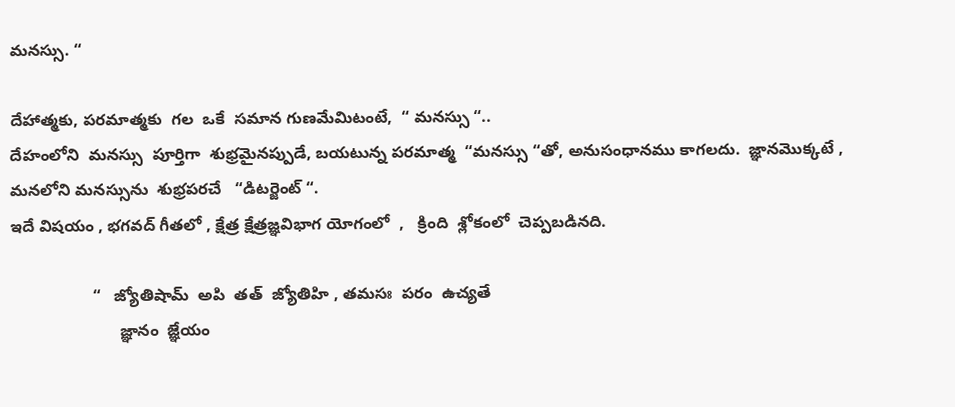మనస్సు. “

దేహాత్మకు, పరమాత్మకు  గల  ఒకే  సమాన గుణమేమిటంటే,  “ మనస్సు “..
దేహంలోని  మనస్సు  పూర్తిగా  శుభ్రమైనప్పుడే, బయటున్న పరమాత్మ  “మనస్సు “తో, అనుసంధానము కాగలదు.  జ్ఞానమొక్కటే , మనలోని మనస్సును  శుభ్రపరచే   “డిటర్జెంట్ “.
ఇదే విషయం , భగవద్ గీతలో , క్షేత్ర క్షేత్రజ్ఞవిభాగ యోగంలో  ,   క్రింది  శ్లోకంలో  చెప్పబడినది.

                  “   జ్యోతిషామ్  అపి  తత్  జ్యోతిహి , తమసః  పరం  ఉచ్యతే
                        జ్ఞానం  జ్ఞేయం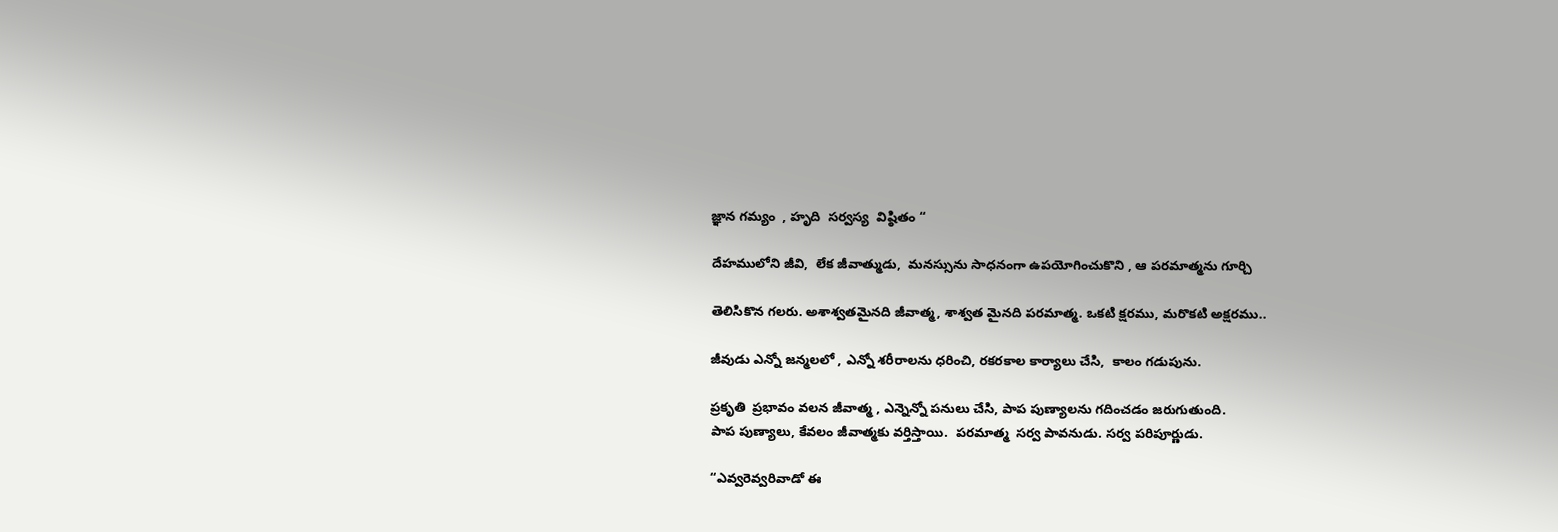జ్ఞాన గమ్యం  , హృది  సర్వస్య  విష్ఠితం “

దేహములోని జీవి,  లేక జీవాత్ముడు,  మనస్సును సాధనంగా ఉపయోగించుకొని , ఆ పరమాత్మను గూర్చి

తెలిసికొన గలరు. అశాశ్వతమైనది జీవాత్మ, శాశ్వత మైనది పరమాత్మ. ఒకటి క్షరము, మరొకటి అక్షరము..

జీవుడు ఎన్నో జన్మలలో , ఎన్నో శరీరాలను ధరించి, రకరకాల కార్యాలు చేసి,  కాలం గడుపును.

ప్రకృతి  ప్రభావం వలన జీవాత్మ , ఎన్నెన్నో పనులు చేసి, పాప పుణ్యాలను గదించడం జరుగుతుంది.
పాప పుణ్యాలు, కేవలం జీవాత్మకు వర్తిస్తాయి.  పరమాత్మ  సర్వ పావనుడు. సర్వ పరిపూర్ణుడు.

“ఎవ్వరెవ్వరివాడో ఈ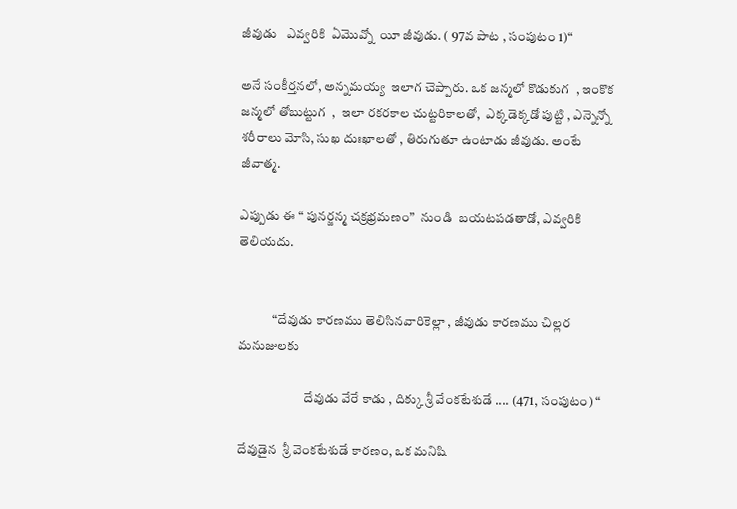జీవుడు   ఎవ్వరికి  ఏమొవ్నో  యీ జీవుడు. ( 97వ పాట , సంపుటం 1)“

అనే సంకీర్తనలో, అన్నమయ్య  ఇలాగ చెప్పారు. ఒక జన్మలో కొడుకుగ  , ఇంకొక జన్మలో తోబుట్టుగ  ,  ఇలా రకరకాల చుట్టరికాలతో,  ఎక్కడెక్కడో పుట్టి , ఎన్నెన్నో శరీరాలు మోసి, సుఖ దుఃఖాలతో , తిరుగుతూ ఉంటాడు జీవుడు. అంటే జీవాత్మ.

ఎప్పుడు ఈ “ పునర్జన్మ చక్రభ్రమణం”  నుండి  బయటపడతాడో, ఎవ్వరికి తెలియదు.


             “దేవుడు కారణము తెలిసినవారికెల్లా , జీవుడు కారణము చిల్లర మనుజులకు

                         దేవుడు వేరే కాడు , దిక్కు శ్రీ వేంకటేశుడే .... (471, సంపుటం) “

దేవుడైన  శ్రీ వెంకటేశుడే కారణం, ఒక మనిషి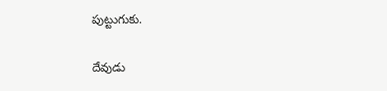పుట్టుగుకు.

దేవుడు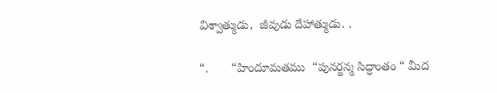విశ్వాత్ముడు,  జీవుడు దేహాత్ముడు. .

“.       “హిందూమతము  “పునర్జన్మ సిద్ధాంతం “ మీద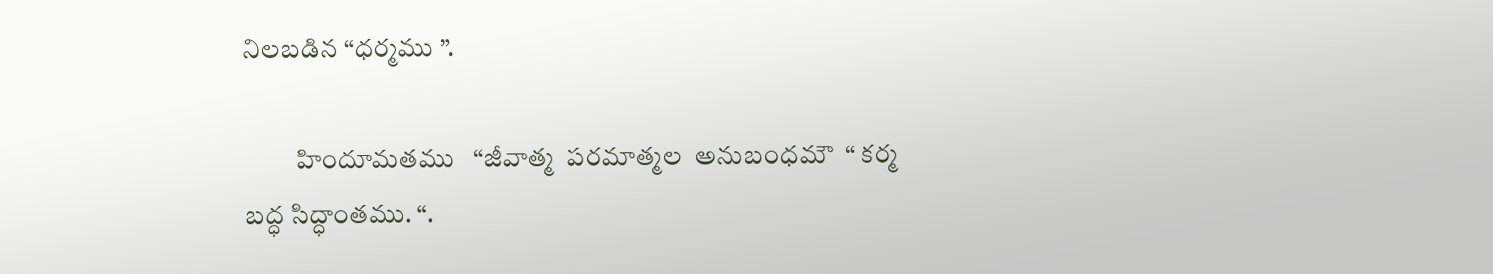నిలబడిన “ధర్మము ”.

          హిందూమతము   “జీవాత్మ  పరమాత్మల  అనుబంధమౌ  “ కర్మ బద్ధ సిద్ధాంతము. “.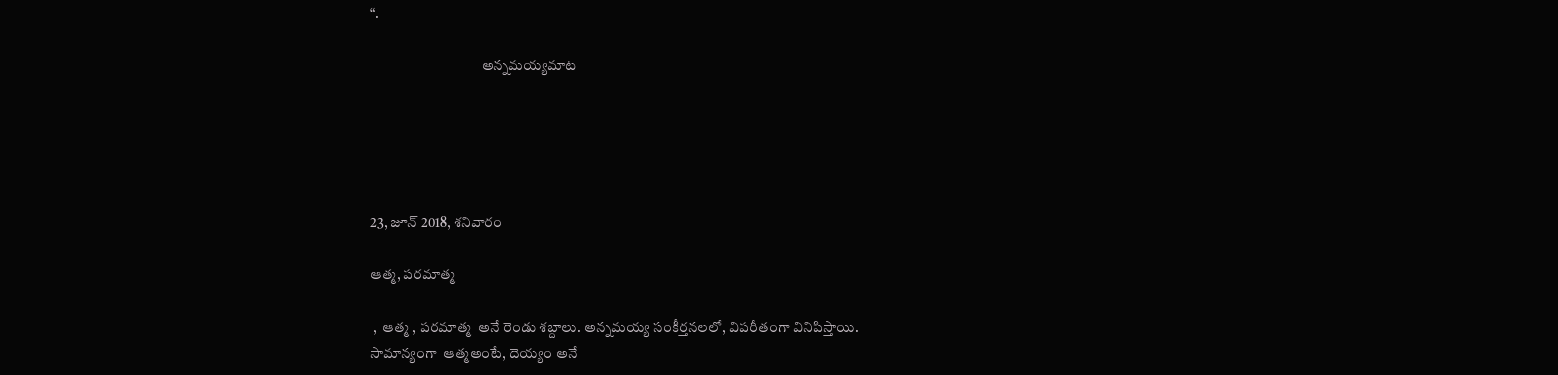“.

                                       అన్నమయ్యమాట





23, జూన్ 2018, శనివారం

ఆత్మ, పరమాత్మ

 ,  ఆత్మ , పరమాత్మ  అనే రెండు శబ్దాలు. అన్నమయ్య సంకీర్తనలలో, విపరీతంగా వినిపిస్తాయి.
సామాన్యంగా  ఆత్మఅంటే, దెయ్యం అనే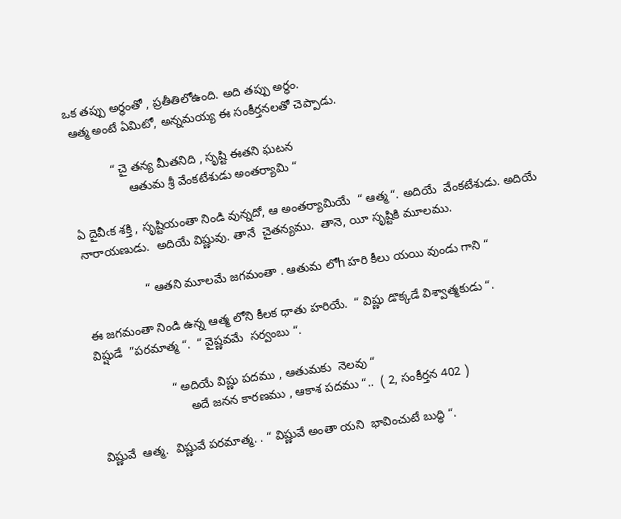ఒక తప్పు అర్ధంతో , ప్రతీతిలోఉంది. అది తప్పు అర్ధం.
 ఆత్మ అంటే ఏమిటో, అన్నమయ్య ఈ సంకీర్తనలతో చెప్పాడు.

            “ చై తన్య మీతనిది , సృష్టి ఈతని ఘటన
                 ఆతుమ శ్రీ వేంకటేశుడు అంతర్యామి “

ఏ దైవీఁక శక్తి , సృష్టియంతా నిండి వున్నదో, ఆ అంతర్యామియే  “ ఆత్మ “. అదియే  వేంకటేశుడు. అదియే
నారాయణుడు.  అదియే విష్ణువు. తానే  చైతన్యము.  తానె, యీ సృష్టికి మూలము.

                  “ ఆతని మూలమే జగమంతా . ఆతుమ లోh హరి కీలు యయి వుండు గాని “

ఈ జగమంతా నిండి ఉన్న ఆత్మ లోని కీలక ధాతు హరియే.  “ విష్ణు డొక్కడే విశ్వాత్మకుడు “.
విష్షుడే  ”పరమాత్మ “.  “ వైష్ణవమే  సర్వంబు “.

                      “ అదియే విష్ణు పదము , ఆతుమకు  నెలవు “
                           అదే జనన కారణము , ఆకాశ పదము “..  ( 2, సంకీర్తన 402 )

విష్ణువే  ఆత్మ.  విష్ణువే పరమాత్మ. . “ విష్ణువే అంతా యని  భావించుటే బుద్ధి “.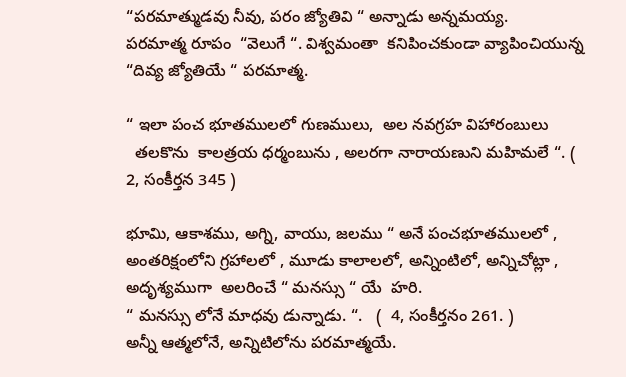“పరమాత్ముడవు నీవు, పరం జ్యోతివి “ అన్నాడు అన్నమయ్య.
పరమాత్మ రూపం  “వెలుగే “. విశ్వమంతా  కనిపించకుండా వ్యాపించియున్న  “దివ్య జ్యోతియే “ పరమాత్మ.

“ ఇలా పంచ భూతములలో గుణములు,  అల నవగ్రహ విహారంబులు
  తలకొను  కాలత్రయ ధర్మంబును , అలరగా నారాయణుని మహిమలే “. (  2, సంకీర్తన 345 )

భూమి, ఆకాశము, అగ్ని, వాయు, జలము “ అనే పంచభూతములలో ,  అంతరిక్షంలోని గ్రహాలలో , మూడు కాలాలలో, అన్నింటిలో, అన్నిచోట్లా , అదృశ్యముగా  అలరించే “ మనస్సు “ యే  హరి.
“ మనస్సు లోనే మాధవు డున్నాడు. “.   (  4, సంకీర్తనం 261. )
అన్నీ ఆత్మలోనే, అన్నిటిలోను పరమాత్మయే.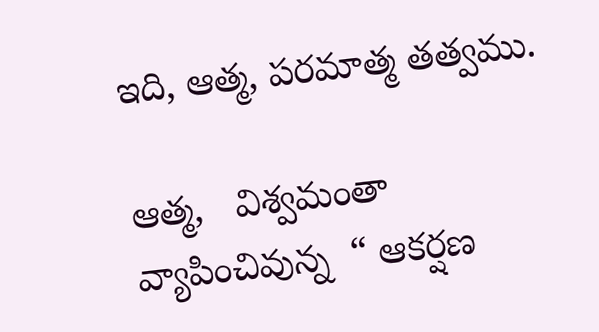ఇది, ఆత్మ, పరమాత్మ తత్వము.

ఆత్మ,   విశ్వమంతా వ్యాపించివున్న  “ ఆకర్షణ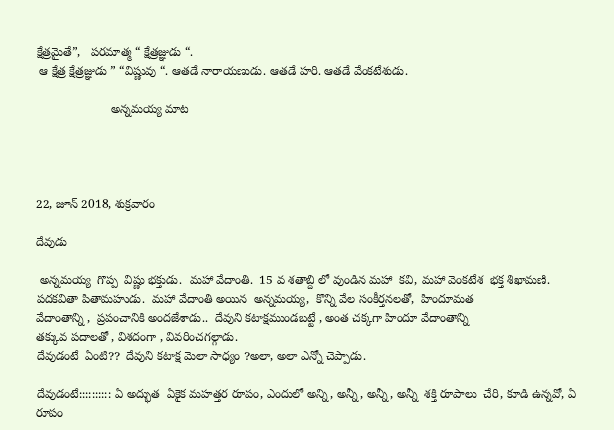క్షేత్రమైతే”,   పరమాత్మ “ క్షేత్రజ్ఞుడు “.
 ఆ క్షేత్ర క్షేత్రజ్ఞుడు ” “విష్ణువు “. ఆతడే నారాయణుడు. ఆతడే హరి. ఆతడే వేంకటేశుడు.

                      అన్నమయ్య మాట




22, జూన్ 2018, శుక్రవారం

దేవుడు

 అన్నమయ్య  గొప్ప  విష్ణు భక్తుడు.  మహా వేదాంతి.  15 వ శతాబ్ది లో వుండిన మహా  కవి, మహా వెంకటేశ  భక్త శిఖామణి.
పదకవితా పితామహుడు.  మహా వేదాంతి అయిన  అన్నమయ్య,  కొన్ని వేల సంకీర్తనలతో,  హిందూమత
వేదాంతాన్ని ,  ప్రపంచానికి అందజేశాడు..  దేవుని కటాక్షముండబట్టే , అంత చక్కగా హిందూ వేదాంతాన్ని
తక్కువ పదాలతో , విశదంగా , వివరించగల్గాడు.
దేవుడంటే  ఏంటి??  దేవుని కటాక్ష మెలా సాధ్యం ?అలా, అలా ఎన్నో చెప్పాడు.

దేవుడంటే:::::::::: ఏ అద్భుత  ఏకైక మహత్తర రూపం, ఎందులో అన్ని, అన్నీ, అన్నీ, అన్నీ  శక్తి రూపాలు  చేరి, కూడి ఉన్నవో, ఏ రూపం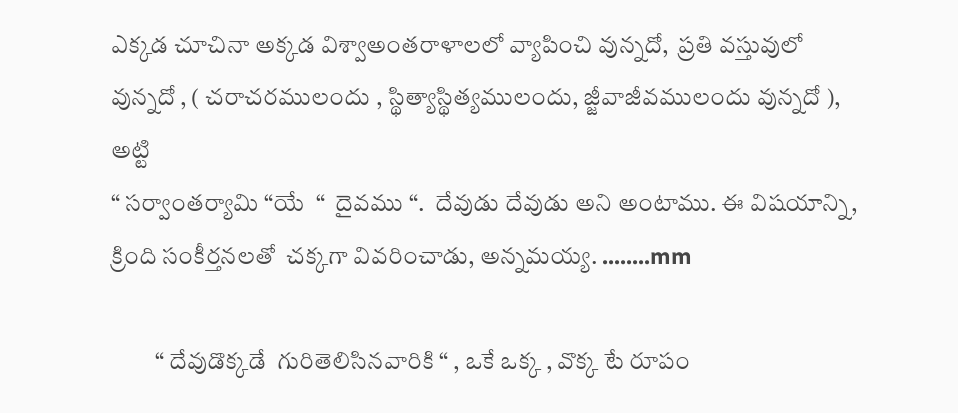ఎక్కడ చూచినా అక్కడ విశ్వాఅంతరాళాలలో వ్యాపించి వున్నదో,  ప్రతి వస్తువులో వున్నదో , ( చరాచరములందు , స్థిత్యాస్థిత్యములందు, జ్జీవాజీవములందు వున్నదో ), అట్టి
“ సర్వాంతర్యామి “యే  “  దైవము “.  దేవుడు దేవుడు అని అంటాము. ఈ విషయాన్ని,  క్రింది సంకీర్తనలతో  చక్కగా వివరించాడు, అన్నమయ్య. ........mm

         “ దేవుడొక్కడే  గురితెలిసినవారికి “ , ఒకే ఒక్క , వొక్క టే రూపం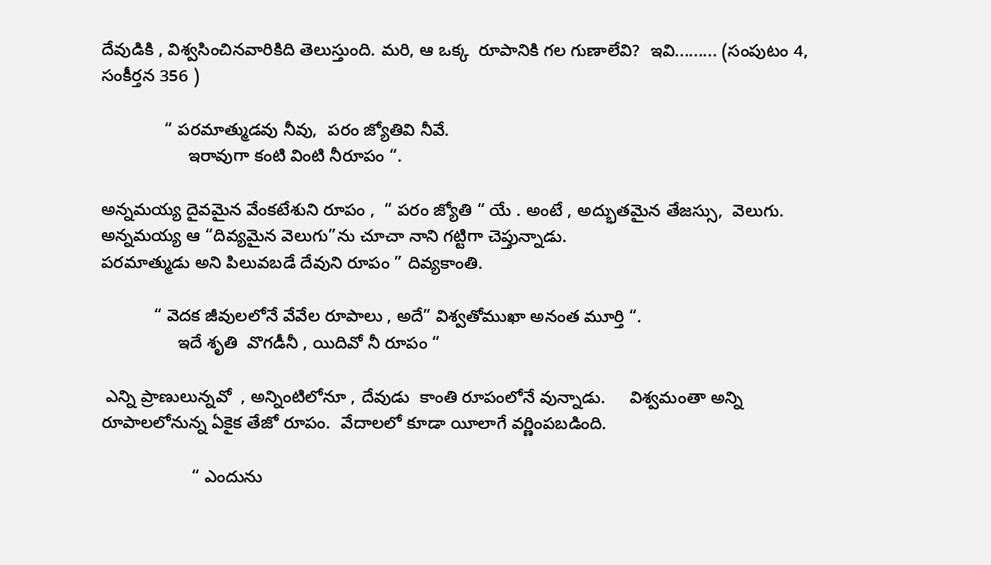దేవుడికి , విశ్వసించినవారికిది తెలుస్తుంది. మరి, ఆ ఒక్క  రూపానికి గల గుణాలేవి?  ఇవి......... (సంపుటం 4, సంకీర్తన 356 )

             “ పరమాత్ముడవు నీవు,  పరం జ్యోతివి నీవే.
                  ఇరావుగా కంటి వింటి నీరూపం “.

అన్నమయ్య దైవమైన వేంకటేశుని రూపం ,  “ పరం జ్యోతి “ యే . అంటే , అద్భుతమైన తేజస్సు,  వెలుగు.
అన్నమయ్య ఆ “దివ్యమైన వెలుగు”ను చూచా నాని గట్టిగా చెప్తున్నాడు.
పరమాత్ముడు అని పిలువబడే దేవుని రూపం ” దివ్యకాంతి.

           “ వెదక జీవులలోనే వేవేల రూపాలు , అదే” విశ్వతోముఖా అనంత మూర్తి “.
                ఇదే శృతి  వొగడీనీ , యిదివో నీ రూపం “

 ఎన్ని ప్రాణులున్నవో  , అన్నింటిలోనూ , దేవుడు  కాంతి రూపంలోనే వున్నాడు.     విశ్వమంతా అన్ని రూపాలలోనున్న ఏకైక తేజో రూపం.  వేదాలలో కూడా యీలాగే వర్ణింపబడింది.

                   “ ఎందును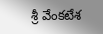శ్రీ వేంకటేశ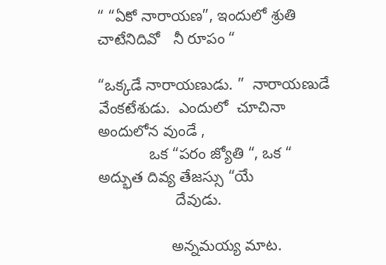“ “ఏకో నారాయణ”, ఇందులో శ్రుతి చాటేనిదివో   నీ రూపం “

“ఒక్కడే నారాయణుడు. ”  నారాయణుడే  వేంకటేశుడు.  ఎందులో  చూచినా  అందులోన వుండే ,
            ఒక “పరం జ్యోతి “, ఒక “ అద్భుత దివ్య తేజస్సు “యే
                  దేవుడు.

                 అన్నమయ్య మాట.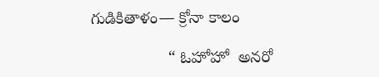గుడికితాళం— క్రోనా కాలం

                 “ ఓహోహో  అనరో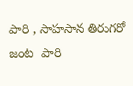పారి , సాహసాన తిరుగరో   జంట  పారి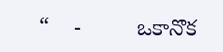“    -         ఒకానొక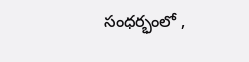సంధర్భంలో ,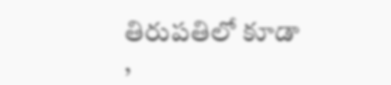తిరుపతిలో కూడా ,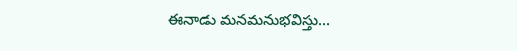ఈనాడు మనమనుభవిస్తు...